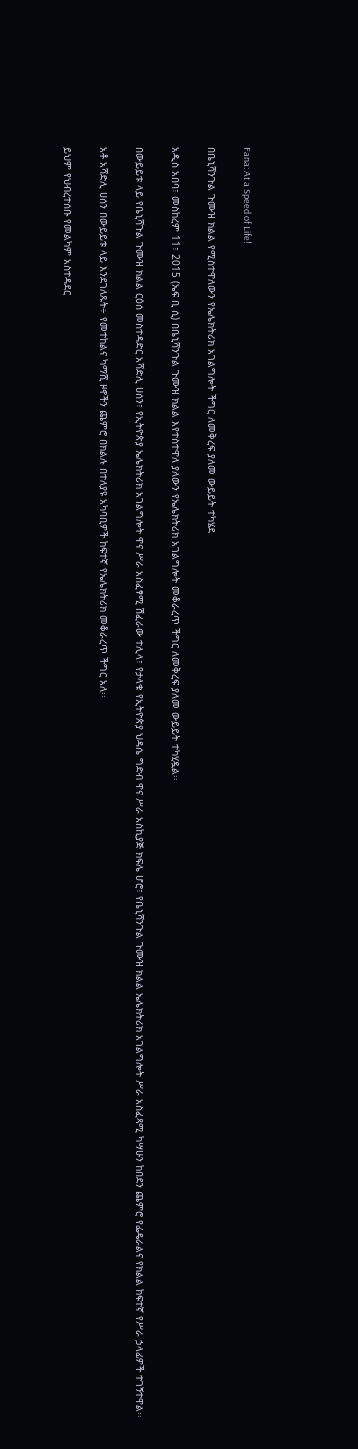Fana: At a Speed of Life!

በቤኒሻንጉል ጉሙዝ ክልል የሚስተዋለውን የኤሌክትሪክ አገልግሎት ችግር ለመቅረፍ ያለመ ውይይት ተካሄደ

አዲስ አበባ፣ መስከረም 11፣ 2015 (ኤፍ ቢ ሲ) በቤኒሻንጉል ጉሙዝ ክልል እየተስተዋለ ያለውን የኤሌክትሪክ አገልግሎት መቆራረጥ ችግር ለመቅረፍ ያለመ ውይይት ተካሂዷል፡፡

በውይይቱ ላይ የቤኒሻጉል ጉሙዝ ክልል ርዕሰ መስተዳድር አሻድሊ ሀሰን፣ የኢትዮጵያ ኤሌክትሪክ አገልግሎት ዋና ሥራ አስፈፃሚ ሽፈራው ተሊላ፣ የታላቁ የኢትዮጵያ ህዳሴ ግድብ ዋና ሥራ አስኪያጅ ክፍሌ ሆሮ፣ የቤኒሻንጉል ጉሙዝ ክልል ኤሌክትሪክ አገልግሎት ሥራ አስፈጻሚ ካሣሁን ከበደን ጨምሮ የፌዴራልና የክልል ከፍተኛ የሥራ ኃላፊዎች ተገኝተዋል፡፡

አቶ አሻድሊ ሀሰን በውይይቱ ላይ እንደገለጹት÷ የመተከልና ካማሺ ዞኖችን ጨምሮ በክልሉ በተለያዩ አካባቢዎች ከፍተኛ የኤሌክትሪክ መቆራረጥ ችግር አለ፡፡

ይህም የህብረተሰቡ የመልካም አስተዳደር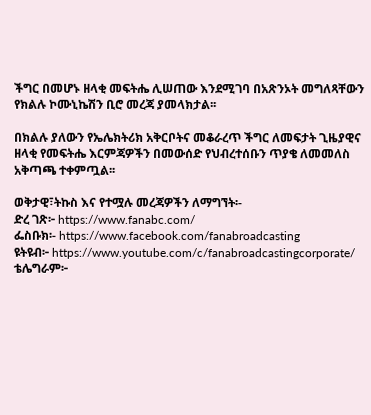ችግር በመሆኑ ዘላቂ መፍትሔ ሊሠጠው እንደሚገባ በአጽንኦት መግለጻቸውን የክልሉ ኮሙኒኬሽን ቢሮ መረጃ ያመላክታል፡፡

በክልሉ ያለውን የኤሌክትሪክ አቅርቦትና መቆራረጥ ችግር ለመፍታት ጊዜያዊና ዘላቂ የመፍትሔ እርምጃዎችን በመውሰድ የህብረተሰቡን ጥያቄ ለመመለስ አቅጣጫ ተቀምጧል፡፡

ወቅታዊ፣ትኩስ እና የተሟሉ መረጃዎችን ለማግኘት፡-
ድረ ገጽ፦ https://www.fanabc.com/
ፌስቡክ፡- https://www.facebook.com/fanabroadcasting
ዩትዩብ፦ https://www.youtube.com/c/fanabroadcastingcorporate/
ቴሌግራም፦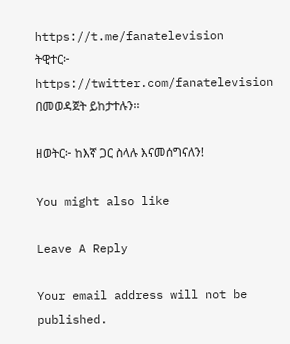https://t.me/fanatelevision
ትዊተር፦ https://twitter.com/fanatelevision በመወዳጀት ይከታተሉን፡፡

ዘወትር፦ ከእኛ ጋር ስላሉ እናመሰግናለን!

You might also like

Leave A Reply

Your email address will not be published.